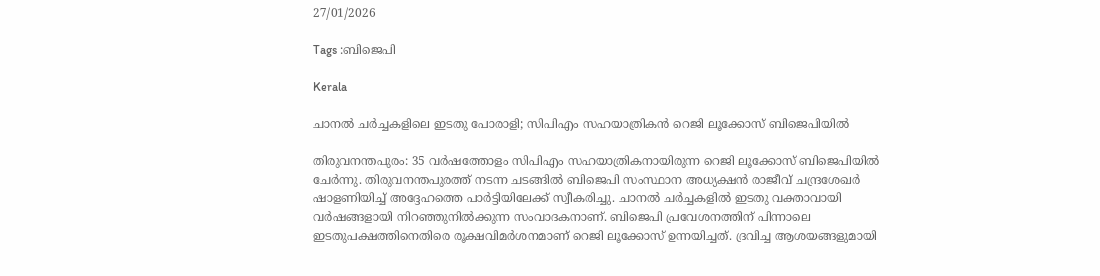27/01/2026

Tags :ബിജെപി

Kerala

ചാനല്‍ ചര്‍ച്ചകളിലെ ഇടതു പോരാളി; സിപിഎം സഹയാത്രികന്‍ റെജി ലൂക്കോസ് ബിജെപിയില്‍

തിരുവനന്തപുരം: 35 വര്‍ഷത്തോളം സിപിഎം സഹയാത്രികനായിരുന്ന റെജി ലൂക്കോസ് ബിജെപിയില്‍ ചേര്‍ന്നു. തിരുവനന്തപുരത്ത് നടന്ന ചടങ്ങില്‍ ബിജെപി സംസ്ഥാന അധ്യക്ഷന്‍ രാജീവ് ചന്ദ്രശേഖര്‍ ഷാളണിയിച്ച് അദ്ദേഹത്തെ പാര്‍ട്ടിയിലേക്ക് സ്വീകരിച്ചു. ചാനല്‍ ചര്‍ച്ചകളില്‍ ഇടതു വക്താവായി വര്‍ഷങ്ങളായി നിറഞ്ഞുനില്‍ക്കുന്ന സംവാദകനാണ്. ബിജെപി പ്രവേശനത്തിന് പിന്നാലെ ഇടതുപക്ഷത്തിനെതിരെ രൂക്ഷവിമര്‍ശനമാണ് റെജി ലൂക്കോസ് ഉന്നയിച്ചത്. ദ്രവിച്ച ആശയങ്ങളുമായി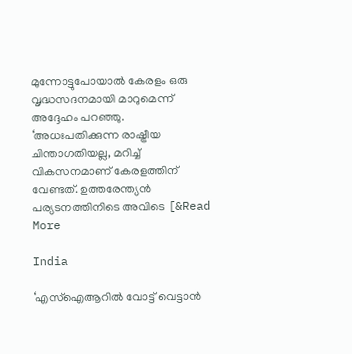മുന്നോട്ടുപോയാല്‍ കേരളം ഒരു വൃദ്ധസദനമായി മാറുമെന്ന് അദ്ദേഹം പറഞ്ഞു. ‘അധഃപതിക്കുന്ന രാഷ്ട്രീയ ചിന്താഗതിയല്ല, മറിച്ച് വികസനമാണ് കേരളത്തിന് വേണ്ടത്. ഉത്തരേന്ത്യന്‍ പര്യടനത്തിനിടെ അവിടെ [&Read More

India

‘എസ്‌ഐആറില്‍ വോട്ട് വെട്ടാന്‍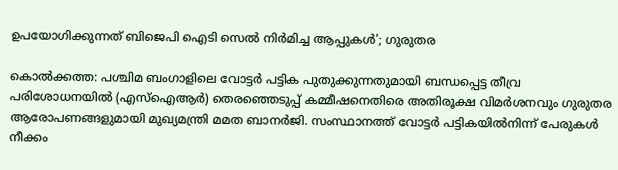ഉപയോഗിക്കുന്നത് ബിജെപി ഐടി സെല്‍ നിര്‍മിച്ച ആപ്പുകള്‍’; ഗുരുതര

കൊല്‍ക്കത്ത: പശ്ചിമ ബംഗാളിലെ വോട്ടര്‍ പട്ടിക പുതുക്കുന്നതുമായി ബന്ധപ്പെട്ട തീവ്ര പരിശോധനയില്‍ (എസ്ഐആര്‍) തെരഞ്ഞെടുപ്പ് കമ്മീഷനെതിരെ അതിരൂക്ഷ വിമര്‍ശനവും ഗുരുതര ആരോപണങ്ങളുമായി മുഖ്യമന്ത്രി മമത ബാനര്‍ജി. സംസ്ഥാനത്ത് വോട്ടര്‍ പട്ടികയില്‍നിന്ന് പേരുകള്‍ നീക്കം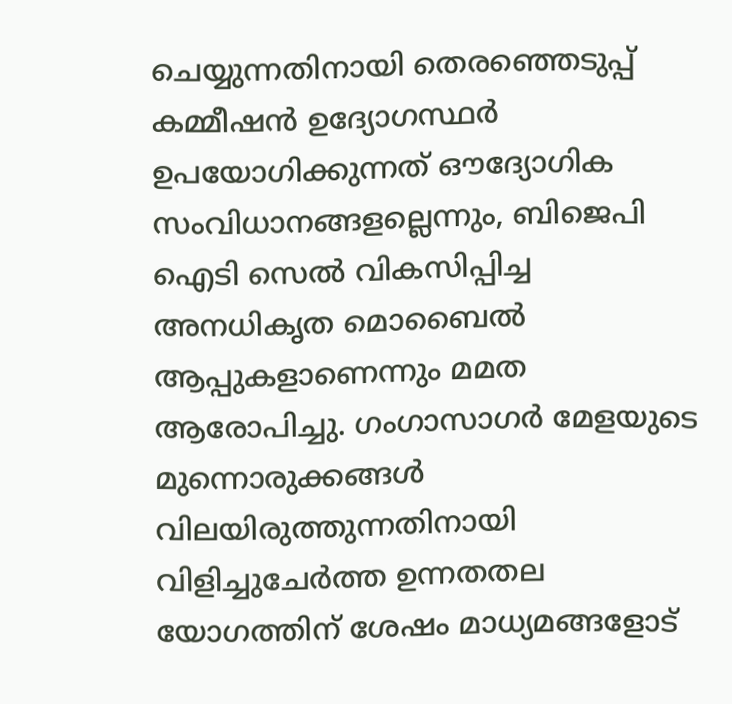ചെയ്യുന്നതിനായി തെരഞ്ഞെടുപ്പ് കമ്മീഷന്‍ ഉദ്യോഗസ്ഥര്‍ ഉപയോഗിക്കുന്നത് ഔദ്യോഗിക സംവിധാനങ്ങളല്ലെന്നും, ബിജെപി ഐടി സെല്‍ വികസിപ്പിച്ച അനധികൃത മൊബൈല്‍ ആപ്പുകളാണെന്നും മമത ആരോപിച്ചു. ഗംഗാസാഗര്‍ മേളയുടെ മുന്നൊരുക്കങ്ങള്‍ വിലയിരുത്തുന്നതിനായി വിളിച്ചുചേര്‍ത്ത ഉന്നതതല യോഗത്തിന് ശേഷം മാധ്യമങ്ങളോട്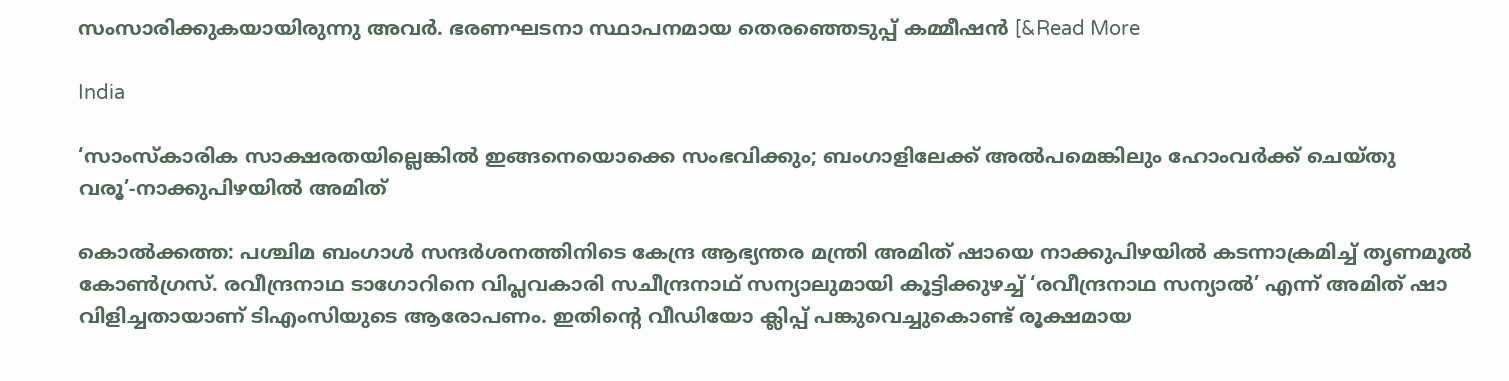സംസാരിക്കുകയായിരുന്നു അവര്‍. ഭരണഘടനാ സ്ഥാപനമായ തെരഞ്ഞെടുപ്പ് കമ്മീഷന്‍ [&Read More

India

‘സാംസ്‌കാരിക സാക്ഷരതയില്ലെങ്കില്‍ ഇങ്ങനെയൊക്കെ സംഭവിക്കും; ബംഗാളിലേക്ക് അല്‍പമെങ്കിലും ഹോംവര്‍ക്ക് ചെയ്തു വരൂ’-നാക്കുപിഴയില്‍ അമിത്

കൊല്‍ക്കത്ത: പശ്ചിമ ബംഗാള്‍ സന്ദര്‍ശനത്തിനിടെ കേന്ദ്ര ആഭ്യന്തര മന്ത്രി അമിത് ഷായെ നാക്കുപിഴയില്‍ കടന്നാക്രമിച്ച് തൃണമൂല്‍ കോണ്‍ഗ്രസ്. രവീന്ദ്രനാഥ ടാഗോറിനെ വിപ്ലവകാരി സചീന്ദ്രനാഥ് സന്യാലുമായി കൂട്ടിക്കുഴച്ച് ‘രവീന്ദ്രനാഥ സന്യാല്‍’ എന്ന് അമിത് ഷാ വിളിച്ചതായാണ് ടിഎംസിയുടെ ആരോപണം. ഇതിന്റെ വീഡിയോ ക്ലിപ്പ് പങ്കുവെച്ചുകൊണ്ട് രൂക്ഷമായ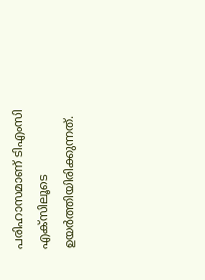പരിഹാസമാണ് ടിഎംസി എക്‌സിലൂടെ ഉയര്‍ത്തിയിരിക്കുന്നത്.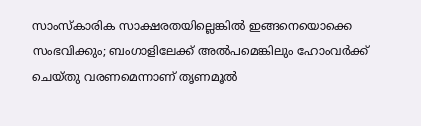സാംസ്‌കാരിക സാക്ഷരതയില്ലെങ്കില്‍ ഇങ്ങനെയൊക്കെ സംഭവിക്കും; ബംഗാളിലേക്ക് അല്‍പമെങ്കിലും ഹോംവര്‍ക്ക് ചെയ്തു വരണമെന്നാണ് തൃണമൂല്‍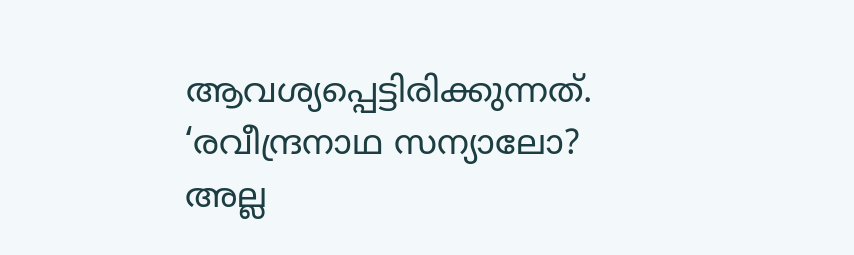ആവശ്യപ്പെട്ടിരിക്കുന്നത്. ‘രവീന്ദ്രനാഥ സന്യാലോ? അല്ല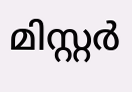മിസ്റ്റര്‍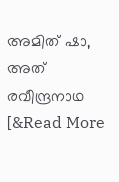അമിത് ഷാ, അത് രവീന്ദ്രനാഥ [&Read More